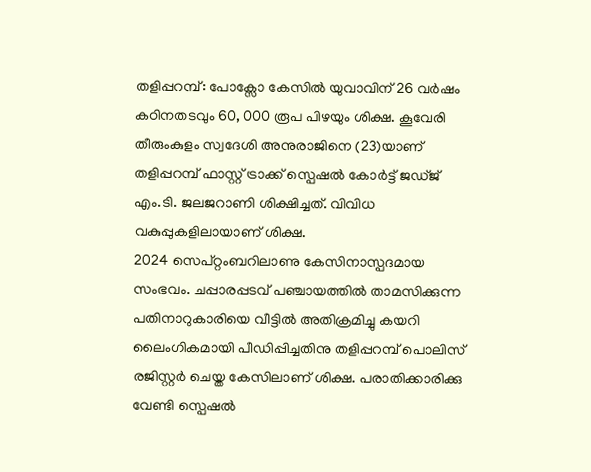തളിപ്പറമ്പ്: പോക്സോ കേസിൽ യുവാവിന് 26 വർഷം കഠിനതടവും 60, 000 രൂപ പിഴയും ശിക്ഷ. കൂവേരി തീരുംകുളം സ്വദേശി അനുരാജിനെ (23)യാണ് തളിപ്പറമ്പ് ഫാസ്റ്റ് ട്രാക്ക് സ്പെഷൽ കോർട്ട് ജഡ്ജ് എം.ടി. ജലജറാണി ശിക്ഷിച്ചത്. വിവിധ വകുപ്പുകളിലായാണ് ശിക്ഷ.
2024 സെപ്റ്റംബറിലാണു കേസിനാസ്പദമായ സംഭവം. ചപ്പാരപ്പടവ് പഞ്ചായത്തിൽ താമസിക്കുന്ന പതിനാറുകാരിയെ വീട്ടിൽ അതിക്രമിച്ചു കയറി ലൈംഗികമായി പീഡിപ്പിച്ചതിനു തളിപ്പറമ്പ് പൊലിസ് രജിസ്റ്റർ ചെയ്ത കേസിലാണ് ശിക്ഷ. പരാതിക്കാരിക്കു വേണ്ടി സ്പെഷൽ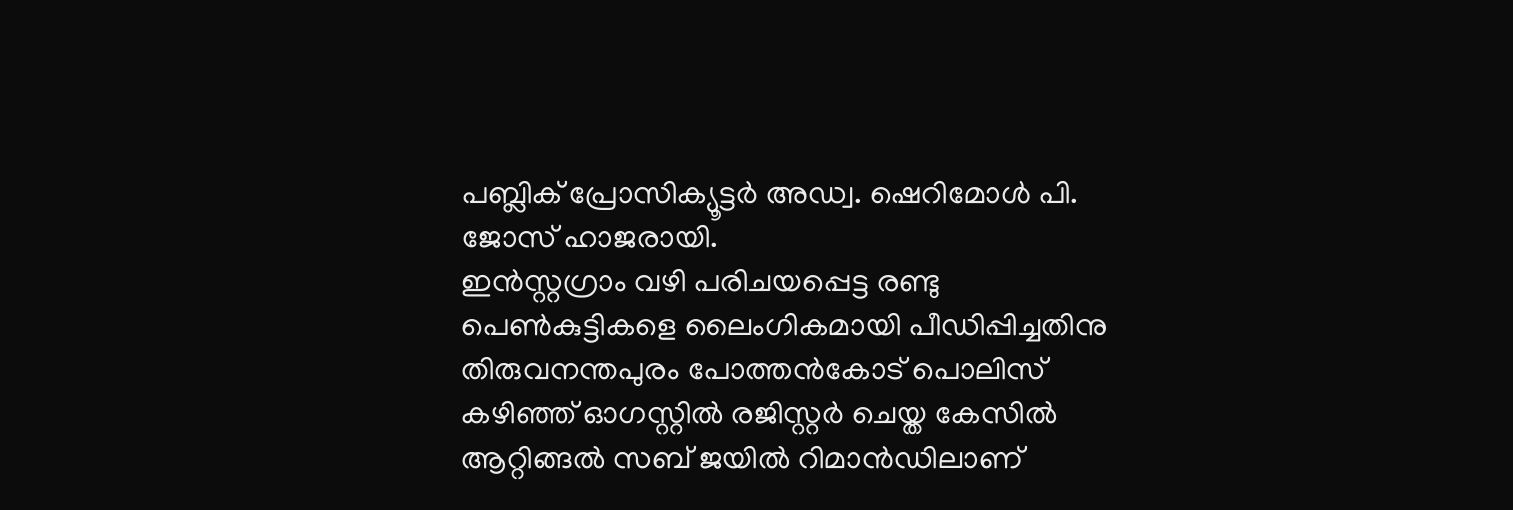പബ്ലിക് പ്രോസിക്യൂട്ടർ അഡ്വ. ഷെറിമോൾ പി. ജോസ് ഹാജരായി.
ഇൻസ്റ്റഗ്രാം വഴി പരിചയപ്പെട്ട രണ്ടു പെൺകുട്ടികളെ ലൈംഗികമായി പീഡിപ്പിച്ചതിനു തിരുവനന്തപുരം പോത്തൻകോട് പൊലിസ് കഴിഞ്ഞ് ഓഗസ്റ്റിൽ രജിസ്റ്റർ ചെയ്ത കേസിൽ ആറ്റിങ്ങൽ സബ് ജയിൽ റിമാൻഡിലാണ്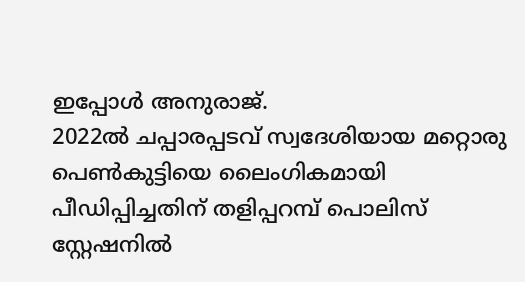ഇപ്പോൾ അനുരാജ്.
2022ൽ ചപ്പാരപ്പടവ് സ്വദേശിയായ മറ്റൊരു പെൺകുട്ടിയെ ലൈംഗികമായി പീഡിപ്പിച്ചതിന് തളിപ്പറമ്പ് പൊലിസ് സ്റ്റേഷനിൽ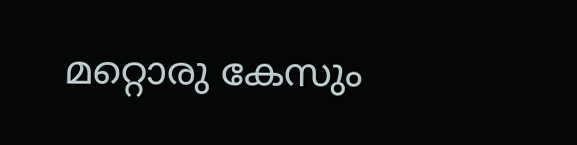മറ്റൊരു കേസും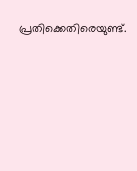പ്രതിക്കെതിരെയുണ്ട്.